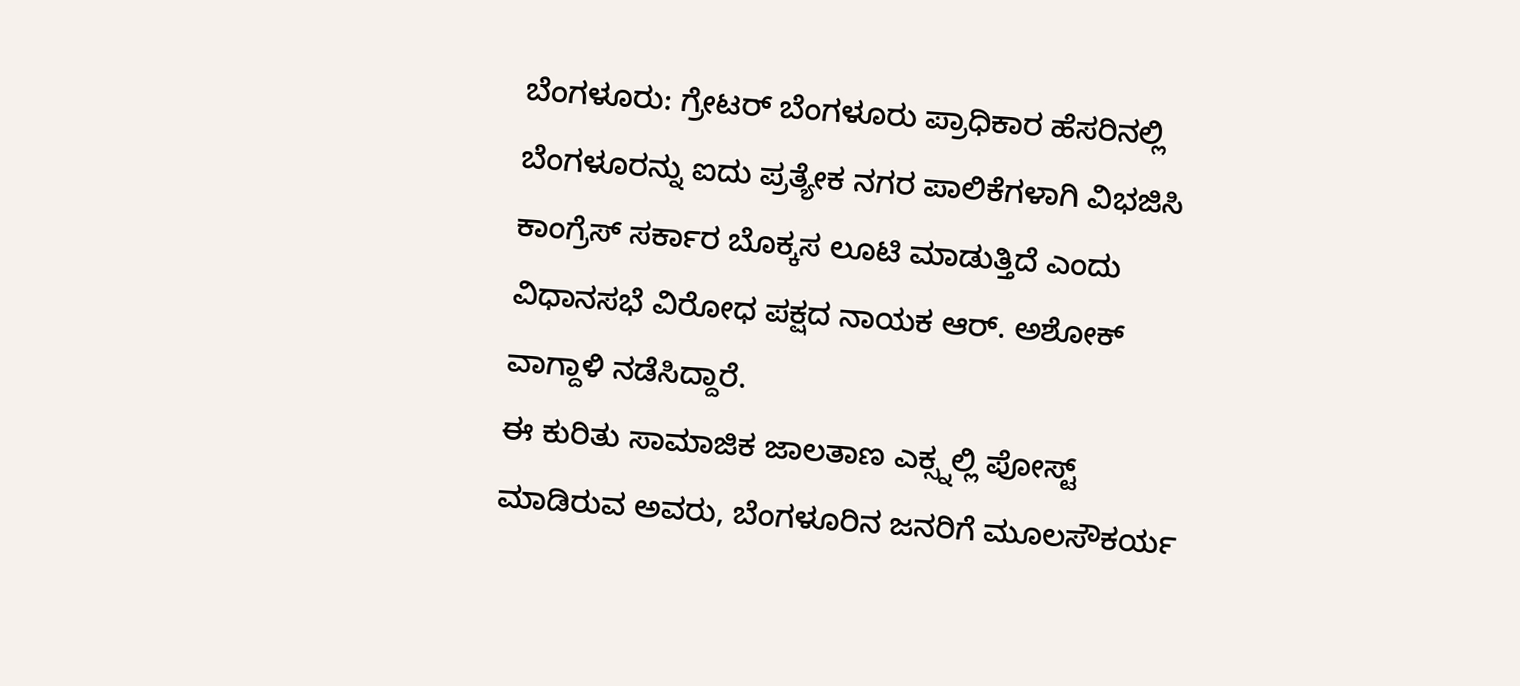ಬೆಂಗಳೂರು: ಗ್ರೇಟರ್ ಬೆಂಗಳೂರು ಪ್ರಾಧಿಕಾರ ಹೆಸರಿನಲ್ಲಿ ಬೆಂಗಳೂರನ್ನು ಐದು ಪ್ರತ್ಯೇಕ ನಗರ ಪಾಲಿಕೆಗಳಾಗಿ ವಿಭಜಿಸಿ ಕಾಂಗ್ರೆಸ್ ಸರ್ಕಾರ ಬೊಕ್ಕಸ ಲೂಟಿ ಮಾಡುತ್ತಿದೆ ಎಂದು ವಿಧಾನಸಭೆ ವಿರೋಧ ಪಕ್ಷದ ನಾಯಕ ಆರ್. ಅಶೋಕ್ ವಾಗ್ದಾಳಿ ನಡೆಸಿದ್ದಾರೆ.
ಈ ಕುರಿತು ಸಾಮಾಜಿಕ ಜಾಲತಾಣ ಎಕ್ಸ್ನಲ್ಲಿ ಪೋಸ್ಟ್ ಮಾಡಿರುವ ಅವರು, ಬೆಂಗಳೂರಿನ ಜನರಿಗೆ ಮೂಲಸೌಕರ್ಯ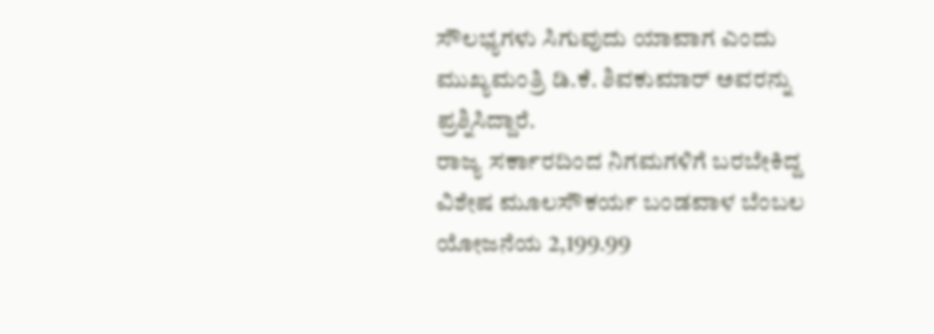ಸೌಲಭ್ಯಗಳು ಸಿಗುವುದು ಯಾವಾಗ ಎಂದು ಮುಖ್ಯಮಂತ್ರಿ ಡಿ.ಕೆ. ಶಿವಕುಮಾರ್ ಅವರನ್ನು ಪ್ರಶ್ನಿಸಿದ್ದಾರೆ.
ರಾಜ್ಯ ಸರ್ಕಾರದಿಂದ ನಿಗಮಗಳಿಗೆ ಬರಬೇಕಿದ್ದ ವಿಶೇಷ ಮೂಲಸೌಕರ್ಯ ಬಂಡವಾಳ ಬೆಂಬಲ ಯೋಜನೆಯ 2,199.99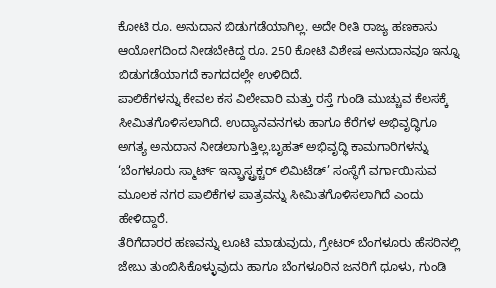ಕೋಟಿ ರೂ. ಅನುದಾನ ಬಿಡುಗಡೆಯಾಗಿಲ್ಲ. ಅದೇ ರೀತಿ ರಾಜ್ಯ ಹಣಕಾಸು ಆಯೋಗದಿಂದ ನೀಡಬೇಕಿದ್ದ ರೂ. 250 ಕೋಟಿ ವಿಶೇಷ ಅನುದಾನವೂ ಇನ್ನೂ ಬಿಡುಗಡೆಯಾಗದೆ ಕಾಗದದಲ್ಲೇ ಉಳಿದಿದೆ.
ಪಾಲಿಕೆಗಳನ್ನು ಕೇವಲ ಕಸ ವಿಲೇವಾರಿ ಮತ್ತು ರಸ್ತೆ ಗುಂಡಿ ಮುಚ್ಚುವ ಕೆಲಸಕ್ಕೆ ಸೀಮಿತಗೊಳಿಸಲಾಗಿದೆ. ಉದ್ಯಾನವನಗಳು ಹಾಗೂ ಕೆರೆಗಳ ಅಭಿವೃದ್ಧಿಗೂ ಅಗತ್ಯ ಅನುದಾನ ನೀಡಲಾಗುತ್ತಿಲ್ಲ.ಬೃಹತ್ ಅಭಿವೃದ್ಧಿ ಕಾಮಗಾರಿಗಳನ್ನು ‘ಬೆಂಗಳೂರು ಸ್ಮಾರ್ಟ್ ಇನ್ಫ್ರಾಸ್ಟ್ರಕ್ಚರ್ ಲಿಮಿಟೆಡ್’ ಸಂಸ್ಥೆಗೆ ವರ್ಗಾಯಿಸುವ ಮೂಲಕ ನಗರ ಪಾಲಿಕೆಗಳ ಪಾತ್ರವನ್ನು ಸೀಮಿತಗೊಳಿಸಲಾಗಿದೆ ಎಂದು ಹೇಳಿದ್ದಾರೆ.
ತೆರಿಗೆದಾರರ ಹಣವನ್ನು ಲೂಟಿ ಮಾಡುವುದು, ಗ್ರೇಟರ್ ಬೆಂಗಳೂರು ಹೆಸರಿನಲ್ಲಿ ಜೇಬು ತುಂಬಿಸಿಕೊಳ್ಳುವುದು ಹಾಗೂ ಬೆಂಗಳೂರಿನ ಜನರಿಗೆ ಧೂಳು, ಗುಂಡಿ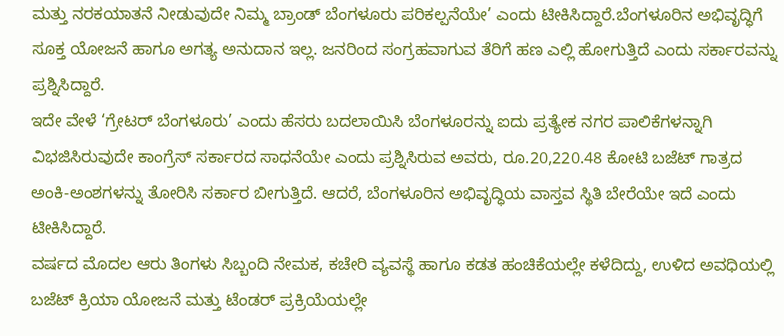ಮತ್ತು ನರಕಯಾತನೆ ನೀಡುವುದೇ ನಿಮ್ಮ ಬ್ರಾಂಡ್ ಬೆಂಗಳೂರು ಪರಿಕಲ್ಪನೆಯೇ’ ಎಂದು ಟೀಕಿಸಿದ್ದಾರೆ.ಬೆಂಗಳೂರಿನ ಅಭಿವೃದ್ಧಿಗೆ ಸೂಕ್ತ ಯೋಜನೆ ಹಾಗೂ ಅಗತ್ಯ ಅನುದಾನ ಇಲ್ಲ. ಜನರಿಂದ ಸಂಗ್ರಹವಾಗುವ ತೆರಿಗೆ ಹಣ ಎಲ್ಲಿ ಹೋಗುತ್ತಿದೆ ಎಂದು ಸರ್ಕಾರವನ್ನು ಪ್ರಶ್ನಿಸಿದ್ದಾರೆ.
ಇದೇ ವೇಳೆ ‘ಗ್ರೇಟರ್ ಬೆಂಗಳೂರು’ ಎಂದು ಹೆಸರು ಬದಲಾಯಿಸಿ ಬೆಂಗಳೂರನ್ನು ಐದು ಪ್ರತ್ಯೇಕ ನಗರ ಪಾಲಿಕೆಗಳನ್ನಾಗಿ ವಿಭಜಿಸಿರುವುದೇ ಕಾಂಗ್ರೆಸ್ ಸರ್ಕಾರದ ಸಾಧನೆಯೇ ಎಂದು ಪ್ರಶ್ನಿಸಿರುವ ಅವರು, ರೂ.20,220.48 ಕೋಟಿ ಬಜೆಟ್ ಗಾತ್ರದ ಅಂಕಿ-ಅಂಶಗಳನ್ನು ತೋರಿಸಿ ಸರ್ಕಾರ ಬೀಗುತ್ತಿದೆ. ಆದರೆ, ಬೆಂಗಳೂರಿನ ಅಭಿವೃದ್ಧಿಯ ವಾಸ್ತವ ಸ್ಥಿತಿ ಬೇರೆಯೇ ಇದೆ ಎಂದು ಟೀಕಿಸಿದ್ದಾರೆ.
ವರ್ಷದ ಮೊದಲ ಆರು ತಿಂಗಳು ಸಿಬ್ಬಂದಿ ನೇಮಕ, ಕಚೇರಿ ವ್ಯವಸ್ಥೆ ಹಾಗೂ ಕಡತ ಹಂಚಿಕೆಯಲ್ಲೇ ಕಳೆದಿದ್ದು, ಉಳಿದ ಅವಧಿಯಲ್ಲಿ ಬಜೆಟ್ ಕ್ರಿಯಾ ಯೋಜನೆ ಮತ್ತು ಟೆಂಡರ್ ಪ್ರಕ್ರಿಯೆಯಲ್ಲೇ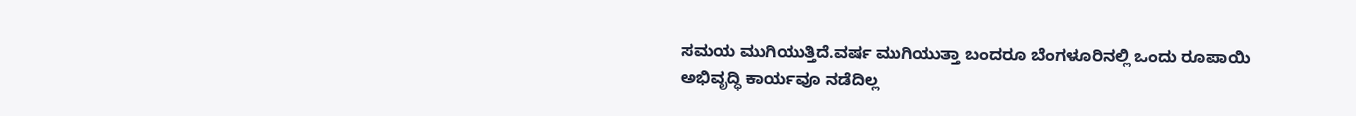ಸಮಯ ಮುಗಿಯುತ್ತಿದೆ.ವರ್ಷ ಮುಗಿಯುತ್ತಾ ಬಂದರೂ ಬೆಂಗಳೂರಿನಲ್ಲಿ ಒಂದು ರೂಪಾಯಿ ಅಭಿವೃದ್ಧಿ ಕಾರ್ಯವೂ ನಡೆದಿಲ್ಲ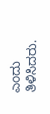ಎಂದು ತಿಳಿಸಿದರು.